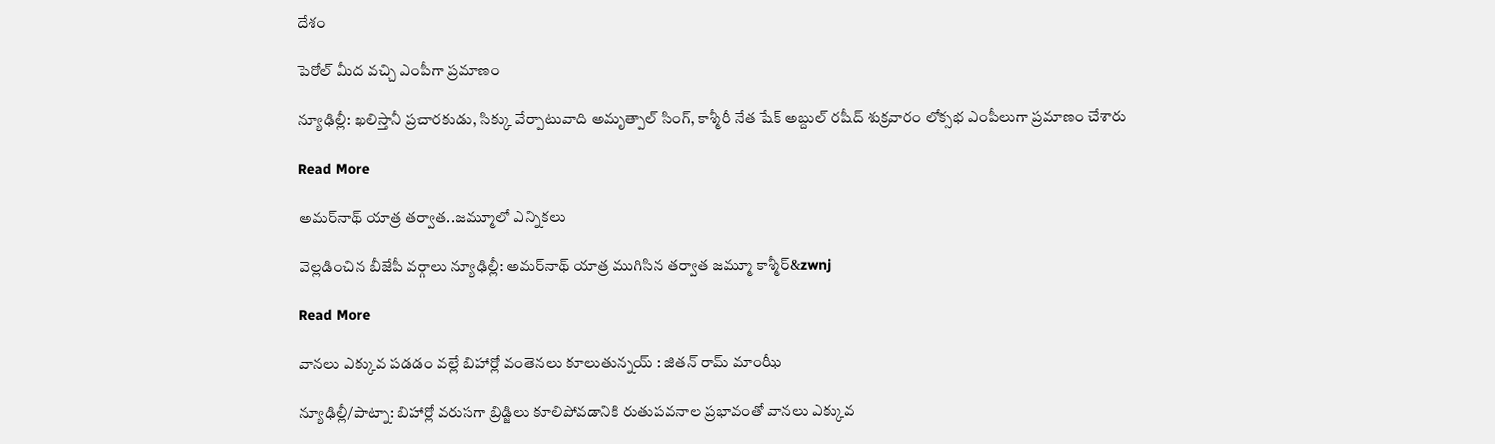దేశం

పెరోల్ మీద వచ్చి ఎంపీగా ప్రమాణం

న్యూఢిల్లీ: ఖలిస్తానీ ప్రచారకుడు, సిక్కు వేర్పాటువాది అమృత్పాల్ సింగ్, కాశ్మీరీ నేత షేక్ అబ్దుల్ రషీద్ శుక్రవారం లోక్సభ ఎంపీలుగా ప్రమాణం చేశారు

Read More

అమర్‌‌‌‌‌‌‌‌నాథ్ యాత్ర తర్వాత..జమ్మూలో ఎన్నికలు

వెల్లడించిన బీజేపీ వర్గాలు న్యూఢిల్లీ: అమర్‌‌‌‌‌‌‌‌నాథ్ యాత్ర ముగిసిన తర్వాత జమ్మూ కాశ్మీర్‌&zwnj

Read More

వానలు ఎక్కువ పడడం వల్లే బిహార్లో వంతెనలు కూలుతున్నయ్ : జితన్ రామ్ మాంఝీ

న్యూఢిల్లీ/పాట్నా: బిహార్లో వరుసగా బ్రిడ్జిలు కూలిపోవడానికి రుతుపవనాల ప్రభావంతో వానలు ఎక్కువ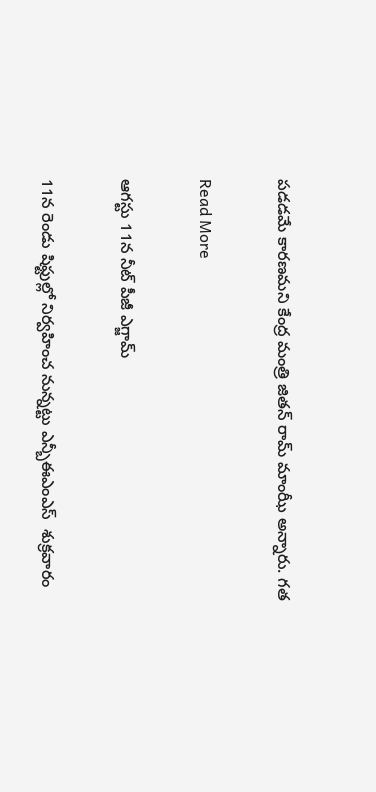పడడమే కారణమని కేంద్ర మంత్రి జితన్ రామ్ మాంఝీ అన్నారు. గత

Read More

ఆగస్టు 11న నీట్ పీజీ ఎగ్జామ్

11న రెండు షిఫ్టుల్లో నిర్వహించ నున్నట్టు ఎన్బీఈఎంఎస్  శుక్రవారం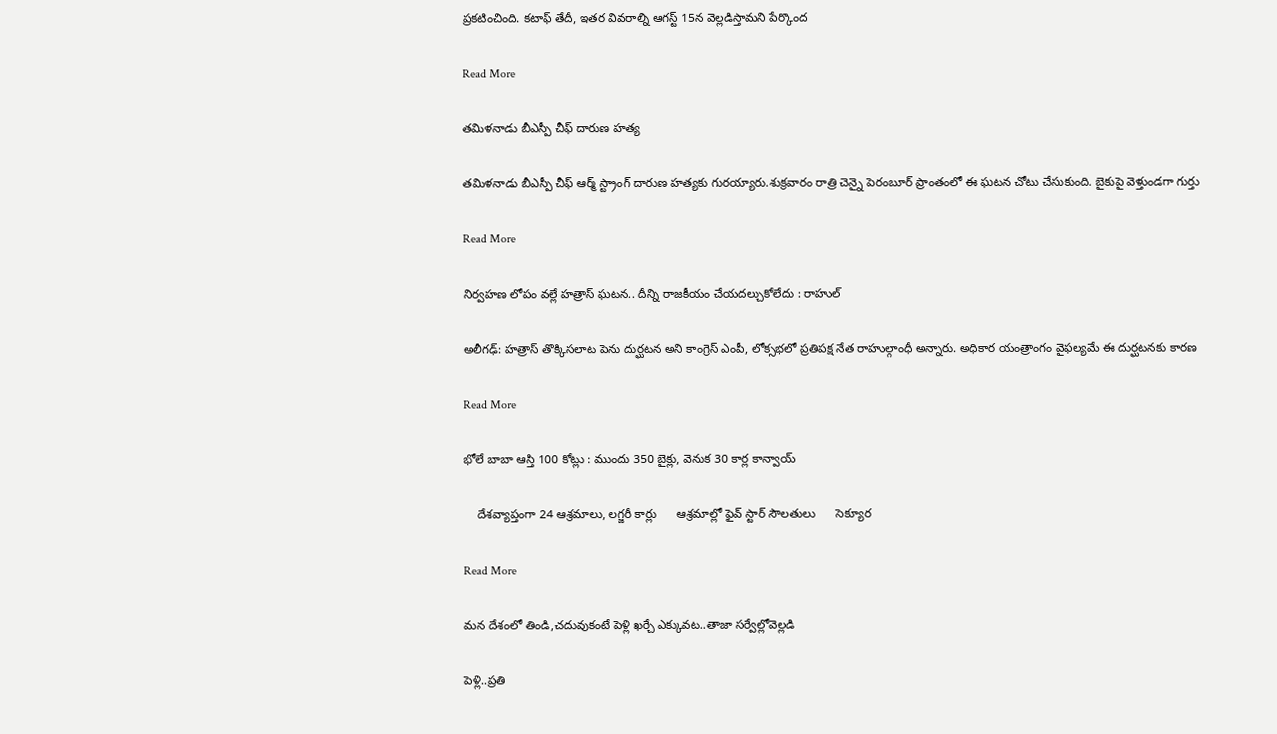ప్రకటించింది. కటాఫ్ తేదీ, ఇతర వివరాల్ని ఆగస్ట్‌ 15న వెల్లడిస్తామని పేర్కొంద

Read More

తమిళనాడు బీఎస్పీ చీఫ్ దారుణ హత్య

తమిళనాడు బీఎస్పీ చీఫ్ ఆర్మ్ స్ట్రాంగ్ దారుణ హత్యకు గురయ్యారు.శుక్రవారం రాత్రి చెన్నై పెరంబూర్ ప్రాంతంలో ఈ ఘటన చోటు చేసుకుంది. బైకుపై వెళ్తుండగా గుర్తు

Read More

నిర్వహణ లోపం వల్లే హత్రాస్ ఘటన.. దీన్ని రాజకీయం చేయదల్చుకోలేదు : రాహుల్

అలీగఢ్: హత్రాస్ తొక్కిసలాట పెను దుర్ఘటన అని కాంగ్రెస్ ఎంపీ, లోక్సభలో ప్రతిపక్ష నేత రాహుల్గాంధీ అన్నారు. అధికార యంత్రాంగం వైఫల్యమే ఈ దుర్ఘటనకు కారణ

Read More

భోలే బాబా ఆస్తి 100 కోట్లు : ముందు 350 బైక్లు, వెనుక 30 కార్ల కాన్వాయ్

    దేశవ్యాప్తంగా 24 ఆశ్రమాలు, లగ్జరీ కార్లు      ఆశ్రమాల్లో ఫైవ్ స్టార్ సౌలతులు      సెక్యూర

Read More

మన దేశంలో తిండి,చదువుకంటే పెళ్లి ఖర్చే ఎక్కువట..తాజా సర్వేల్లోవెల్లడి

పెళ్లి..ప్రతి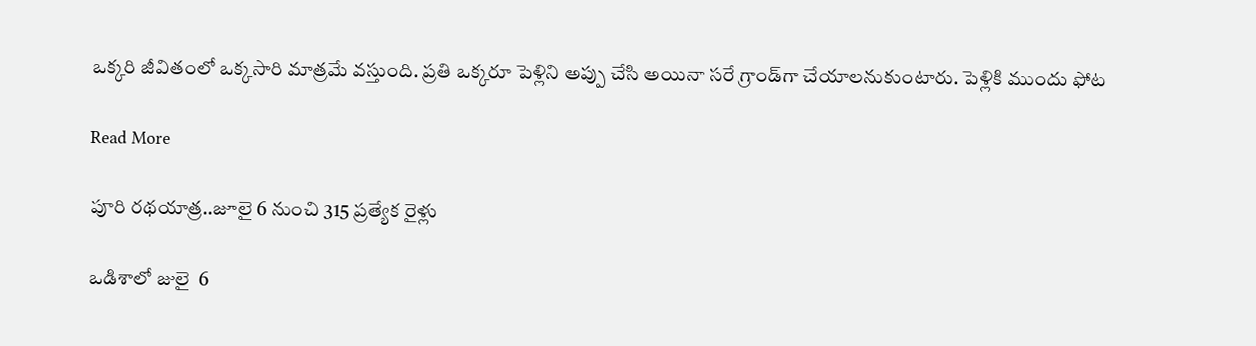ఒక్కరి జీవితంలో ఒక్కసారి మాత్రమే వస్తుంది. ప్రతి ఒక్కరూ పెళ్లిని అప్పు చేసి అయినా సరే గ్రాండ్‌గా చేయాలనుకుంటారు. పెళ్లికి ముందు ఫోట

Read More

పూరి రథయాత్ర..జూలై 6 నుంచి 315 ప్రత్యేక రైళ్లు

ఒడిశాలో జులై  6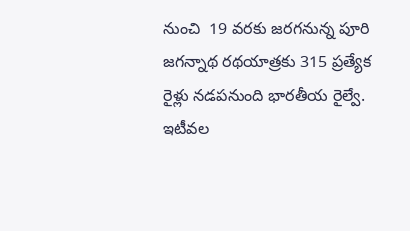నుంచి  19 వరకు జరగనున్న పూరి జగన్నాథ రథయాత్రకు 315 ప్రత్యేక రైళ్లు నడపనుంది భారతీయ రైల్వే. ఇటీవల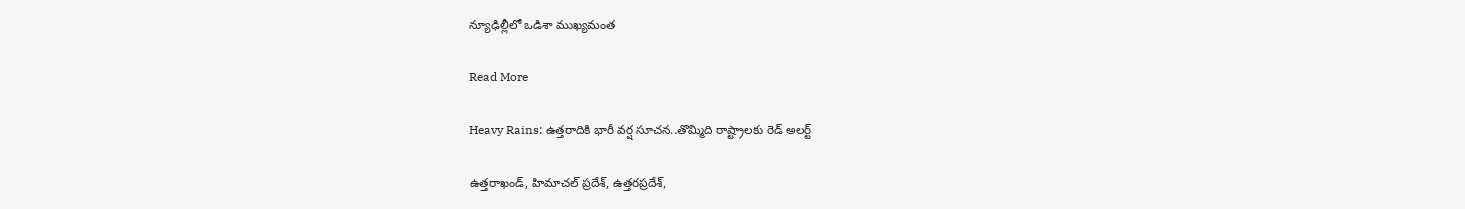న్యూఢిల్లీలో ఒడిశా ముఖ్యమంత

Read More

Heavy Rains: ఉత్తరాదికి భారీ వర్ష సూచన..తొమ్మిది రాష్ట్రాలకు రెడ్ అలర్ట్

ఉత్తరాఖండ్, హిమాచల్ ప్రదేశ్, ఉత్తరప్రదేశ్,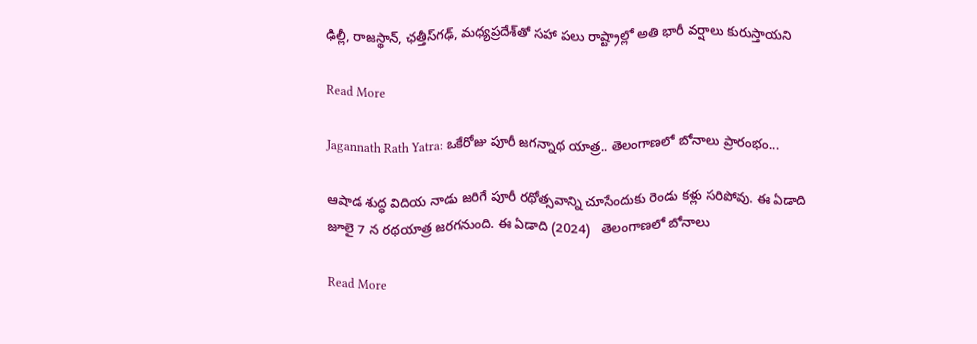ఢిల్లీ, రాజస్థాన్, ఛత్తీస్‌గఢ్, మధ్యప్రదేశ్‌తో సహా పలు రాష్ట్రాల్లో అతి భారీ వర్షాలు కురుస్తాయని

Read More

Jagannath Rath Yatra: ఒకేరోజు పూరీ జగన్నాథ యాత్ర.. తెలంగాణలో బోనాలు ప్రారంభం...

ఆషాడ శుద్ధ విదియ నాడు జరిగే పూరీ రథోత్సవాన్ని చూసేందుకు రెండు కళ్లు సరిపోవు. ఈ ఏడాది జూలై 7 న రథయాత్ర జరగనుంది. ఈ ఏడాది (2024)   తెలంగాణలో బోనాలు

Read More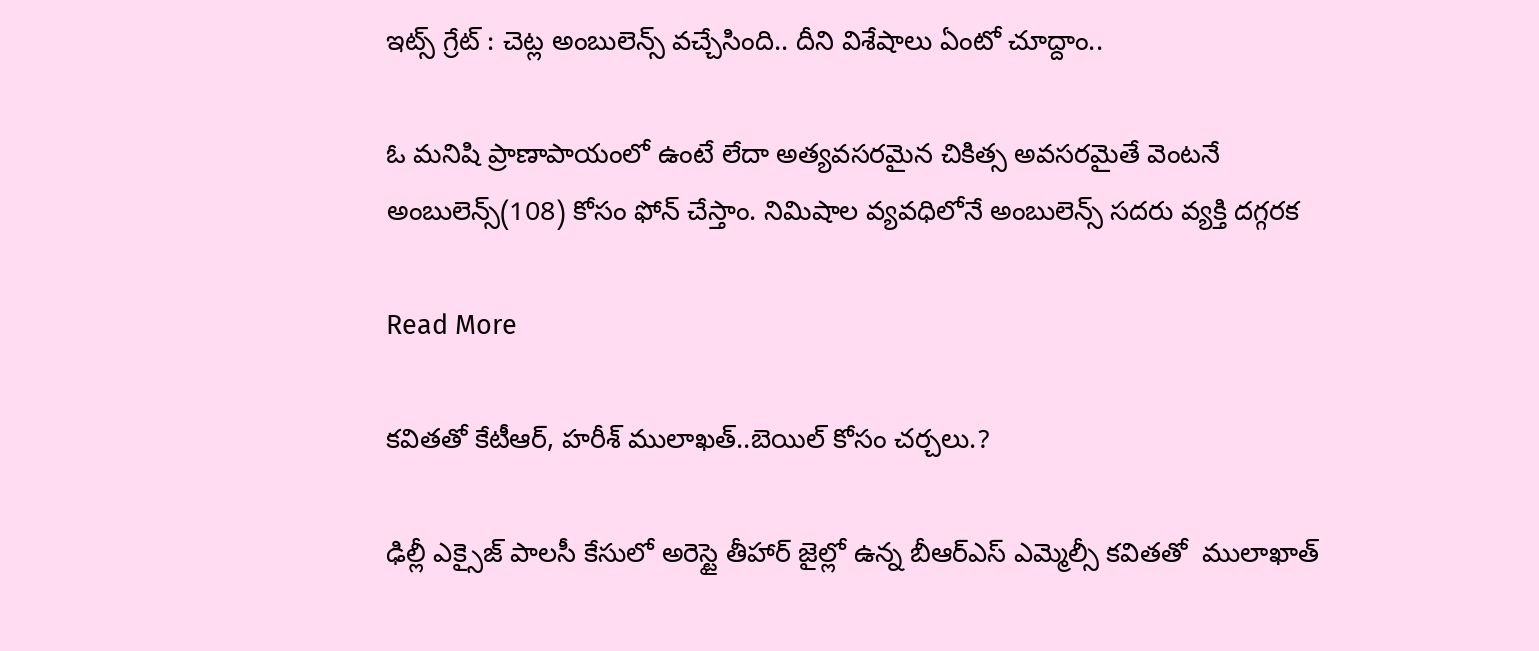ఇట్స్ గ్రేట్ : చెట్ల అంబులెన్స్ వచ్చేసింది.. దీని విశేషాలు ఏంటో చూద్దాం..

ఓ మనిషి ప్రాణాపాయంలో ఉంటే లేదా అత్యవసరమైన చికిత్స అవసరమైతే వెంటనే అంబులెన్స్(108) కోసం ఫోన్ చేస్తాం. నిమిషాల వ్యవధిలోనే అంబులెన్స్ సదరు వ్యక్తి దగ్గరక

Read More

కవితతో కేటీఆర్, హరీశ్ ములాఖత్..బెయిల్ కోసం చర్చలు.?

ఢిల్లీ ఎక్సైజ్ పాలసీ కేసులో అరెస్టై తీహార్ జైల్లో ఉన్న బీఆర్ఎస్ ఎమ్మెల్సీ కవితతో  ములాఖాత్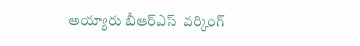అయ్యారు బీఆర్ఎస్  వర్కింగ్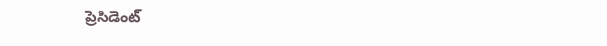ప్రెసిడెంట్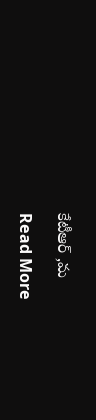కేటీఆర్ ,మ

Read More